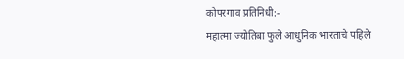कोपरगाव प्रतिनिधी:-
महात्मा ज्योतिबा फुले आधुनिक भारताचे पहिले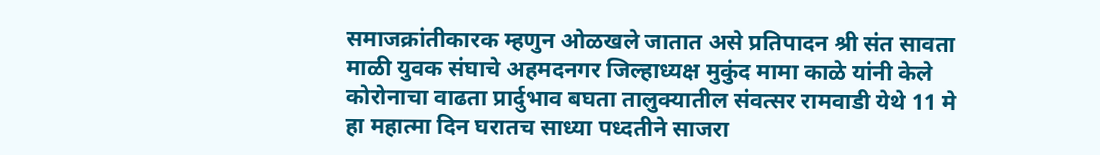समाजक्रांतीकारक म्हणुन ओळखले जातात असे प्रतिपादन श्री संत सावता माळी युवक संघाचे अहमदनगर जिल्हाध्यक्ष मुकुंद मामा काळे यांनी केले
कोरोनाचा वाढता प्रार्दुभाव बघता तालुक्यातील संवत्सर रामवाडी येथे 11 मे हा महात्मा दिन घरातच साध्या पध्दतीने साजरा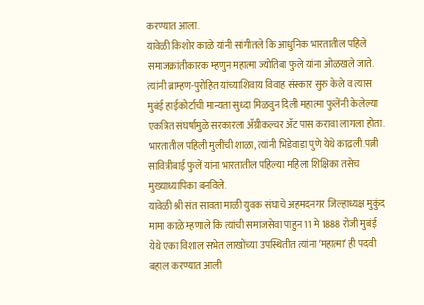करण्यात आला.
यावेळी किशोर काळे यांनी सांगीतले कि आधुनिक भारतातील पहिले समाजक्रांतीकारक म्हणुन महात्मा ज्योतिबा फुले यांना ओळखले जाते.
त्यांनी ब्राम्हण-पुरोहित यांच्याशिवाय विवाह संस्कार सुरु केले व त्यास मुबंई हाईकोर्टाची मान्यता सुध्दा मिळवुन दिली महात्मा फुलेंनी केलेल्या एकत्रित संघर्षामुळे सरकारला ॲग्रीकल्चर ॲट पास करावा लागला होता.
भारतातील पहिली मुलींची शाळा, त्यांनी भिडेवाडा पुणे येथे काढली.पत्नी सावित्रीबाई फुलें यांना भारतातील पहिल्या महिला शिक्षिका तसेच मुख्याध्यापिका बनविले.
यावेळी श्री संत सावता माळी युवक संघाचे अहमदनगर जिल्हाध्यक्ष मुकुंद मामा काळे म्हणाले कि त्यांची समाजसेवा पाहुन 11 मे 1888 रोजी मुबंई येथे एका विशाल सभेत लाखोंच्या उपस्थितीत त्यांना ʼमहात्माʼ ही पदवी बहाल करण्यात आली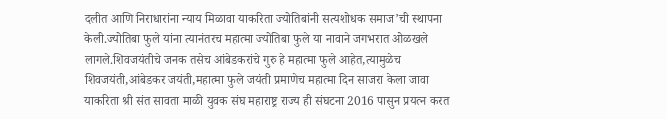दलीत आणि निराधारांना न्याय मिळावा याकरिता ज्योतिबांनी सत्यशोधक समाज’ची स्थापना केली.ज्योतिबा फुले यांना त्यानंतरच महात्मा ज्योतिबा फुले या नावाने जगभरात ओळखले लागले.शिवजयंतीचे जनक तसेच आंबेडकरांचे गुरु हे महात्मा फुले आहेत,त्यामुळेच शिवजयंती,आंबेडकर जयंती,महात्मा फुले जयंती प्रमाणेच महात्मा दिन साजरा केला जावा याकरिता श्री संत सावता माळी युवक संघ महाराष्ट्र राज्य ही संघटना 2016 पासुन प्रयत्न करत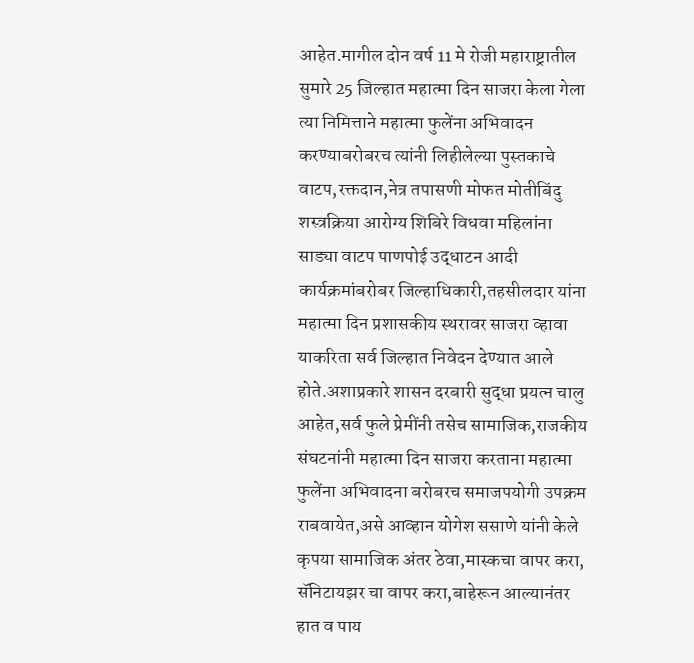आहेत.मागील दोन वर्ष 11 मे रोजी महाराष्ट्रातील सुमारे 25 जिल्हात महात्मा दिन साजरा केला गेला त्या निमित्ताने महात्मा फुलेंना अभिवादन करण्याबरोबरच त्यांनी लिहीलेल्या पुस्तकाचे वाटप,रक्तदान,नेत्र तपासणी मोफत मोतीबिंदु शस्त्रक्रिया आरोग्य शिबिरे विधवा महिलांना साड्या वाटप पाणपोई उद्धाटन आदी कार्यक्रमांबरोबर जिल्हाधिकारी,तहसीलदार यांना महात्मा दिन प्रशासकीय स्थरावर साजरा व्हावा याकरिता सर्व जिल्हात निवेदन देण्यात आले होते.अशाप्रकारे शासन दरबारी सुद्धा प्रयत्न चालु आहेत,सर्व फुले प्रेमींनी तसेच सामाजिक,राजकीय संघटनांनी महात्मा दिन साजरा करताना महात्मा फुलेंना अभिवादना बरोबरच समाजपयोगी उपक्रम राबवायेत,असे आव्हान योगेश ससाणे यांनी केले
कृपया सामाजिक अंतर ठेवा,मास्कचा वापर करा, सॅनिटायझर चा वापर करा,बाहेरून आल्यानंतर हात व पाय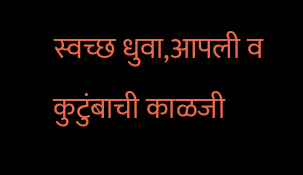स्वच्छ धुवा,आपली व कुटुंबाची काळजी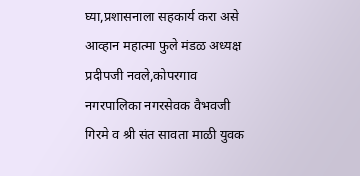घ्या,प्रशासनाला सहकार्य करा असे आव्हान महात्मा फुले मंडळ अध्यक्ष प्रदीपजी नवले,कोपरगाव नगरपालिका नगरसेवक वैभवजी गिरमे व श्री संत सावता माळी युवक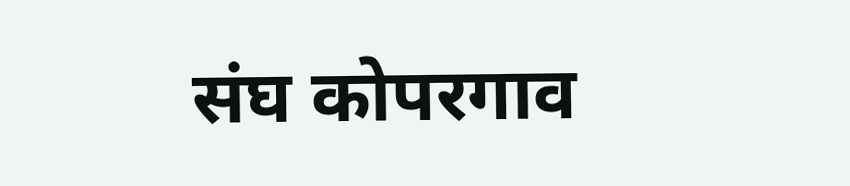संघ कोपरगाव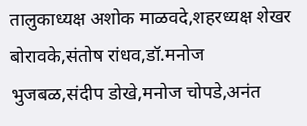तालुकाध्यक्ष अशोक माळवदे,शहरध्यक्ष शेखर बोरावके,संतोष रांधव,डॉ.मनोज भुजबळ,संदीप डोखे,मनोज चोपडे,अनंत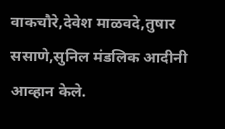वाकचौरे,देवेश माळवदे,तुषार ससाणे,सुनिल मंडलिक आदीनी आव्हान केले.